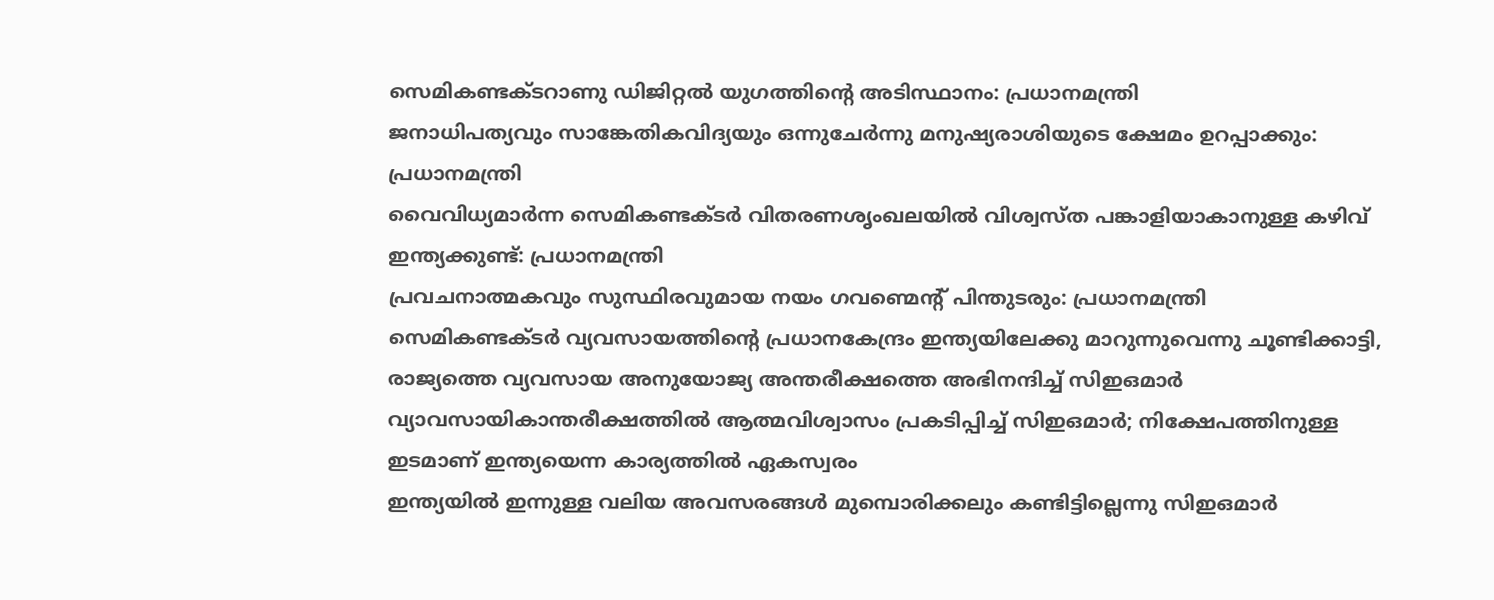സെമികണ്ടക്ടറാണു ഡിജിറ്റൽ യുഗത്തിന്റെ അടിസ്ഥാനം: പ്രധാനമന്ത്രി
ജനാധിപത്യവും സാങ്കേതികവിദ്യയും ഒന്നുചേർന്നു മനുഷ്യരാശിയുടെ ക്ഷേമം ഉറപ്പാക്കും: പ്രധാനമന്ത്രി
വൈവിധ്യമാർന്ന സെമികണ്ടക്ടർ വിതരണശൃംഖലയിൽ വിശ്വസ്ത പങ്കാളിയാകാനുള്ള കഴിവ് ഇന്ത്യക്കുണ്ട്: പ്രധാനമന്ത്രി
പ്രവചനാത്മകവും സുസ്ഥിരവുമായ നയം ഗവണ്മെന്റ് പിന്തുടരും: പ്രധാനമന്ത്രി
സെമികണ്ടക്ടർ വ്യവസായത്തിന്റെ പ്രധാനകേന്ദ്രം ഇന്ത്യയിലേക്കു മാറുന്നുവെന്നു ചൂണ്ടിക്കാട്ടി, രാജ്യത്തെ വ്യവസായ അനുയോജ്യ അന്തരീക്ഷത്തെ അഭിനന്ദിച്ച് സിഇഒമാർ
വ്യാവസായികാന്തരീക്ഷത്തിൽ ആത്മവിശ്വാസം പ്രകടിപ്പിച്ച് സിഇഒമാർ; നിക്ഷേപത്തിനുള്ള ഇടമാണ് ഇന്ത്യയെന്ന കാര്യത്തിൽ ഏകസ്വരം
ഇന്ത്യയിൽ ഇന്നുള്ള വലിയ അവസരങ്ങൾ മുമ്പൊരിക്കലും കണ്ടിട്ടില്ലെന്നു സിഇഒമാർ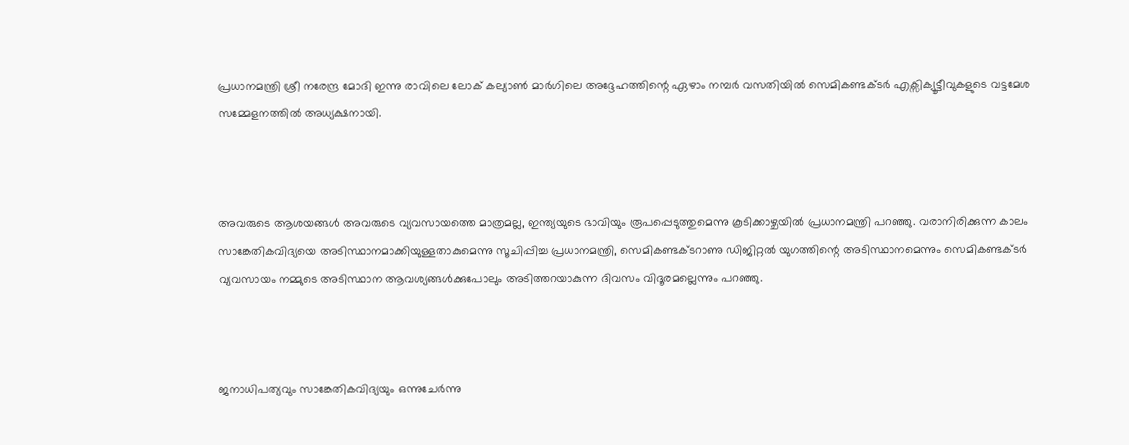പ്രധാനമന്ത്രി ശ്രീ നരേന്ദ്ര മോദി ഇന്നു രാവിലെ ലോക് കല്യാൺ മാർഗിലെ അദ്ദേഹത്തിന്റെ ഏഴാം നമ്പർ വസതിയിൽ സെമികണ്ടക്ടർ എക്സിക്യൂട്ടീവുകളുടെ വട്ടമേശ സമ്മേളനത്തിൽ അധ്യക്ഷനായി.



അവരുടെ ആശയങ്ങൾ അവരുടെ വ്യവസായത്തെ മാത്രമല്ല, ഇന്ത്യയുടെ ഭാവിയും രൂപപ്പെടുത്തുമെന്നു കൂടിക്കാഴ്ചയിൽ പ്രധാനമന്ത്രി പറഞ്ഞു. വരാനിരിക്കുന്ന കാലം സാങ്കേതികവിദ്യയെ അടിസ്ഥാനമാക്കിയുള്ളതാകുമെന്നു സൂചിപ്പിച്ച പ്രധാനമന്ത്രി, സെമികണ്ടക്ടറാണു ഡിജിറ്റൽ യുഗത്തിന്റെ അടിസ്ഥാനമെന്നും സെമികണ്ടക്ടർ വ്യവസായം നമ്മുടെ അടിസ്ഥാന ആവശ്യങ്ങൾക്കുപോലും അടിത്തറയാകുന്ന ദിവസം വിദൂരമല്ലെന്നും പറഞ്ഞു.



ജനാധിപത്യവും സാങ്കേതികവിദ്യയും ഒന്നുചേർന്നു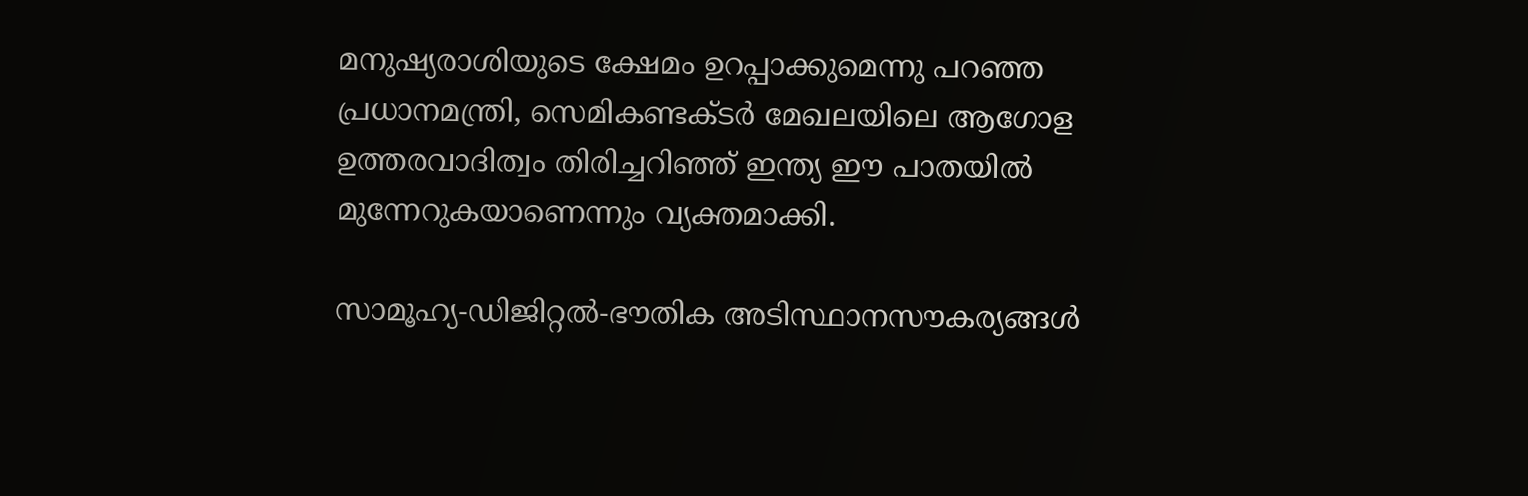മനുഷ്യരാശിയുടെ ക്ഷേമം ഉറപ്പാക്കുമെന്നു പറഞ്ഞ പ്രധാനമന്ത്രി, സെമികണ്ടക്ടർ മേഖലയിലെ ആഗോള ഉത്തരവാദിത്വം തിരിച്ചറിഞ്ഞ് ഇന്ത്യ ഈ പാതയിൽ മുന്നേറുകയാണെന്നും വ്യക്തമാക്കി.

സാമൂഹ്യ-ഡിജിറ്റൽ-ഭൗതിക അടിസ്ഥാനസൗകര്യങ്ങൾ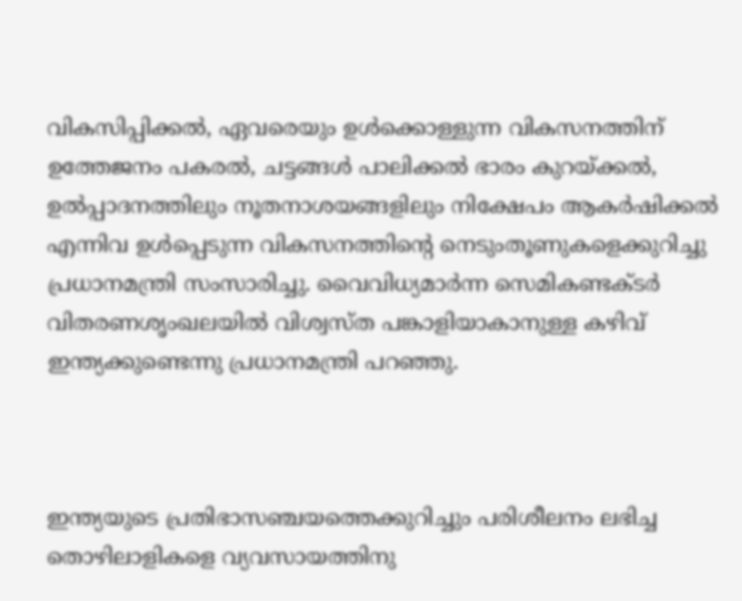വികസിപ്പിക്കൽ, ഏവരെയും ഉൾക്കൊള്ളുന്ന വികസനത്തിന് ഉത്തേജനം പകരൽ, ചട്ടങ്ങൾ പാലിക്കൽ ഭാരം കുറയ്ക്കൽ, ഉൽപ്പാദനത്തിലും നൂതനാശയങ്ങളിലും നിക്ഷേപം ആകർഷിക്കൽ എന്നിവ ഉൾപ്പെടുന്ന വികസനത്തിന്റെ നെടുംതൂണുകളെക്കുറിച്ചു പ്രധാനമന്ത്രി സംസാരിച്ചു. വൈവിധ്യമാർന്ന സെമികണ്ടക്ടർ വിതരണശൃംഖലയിൽ വിശ്വസ്ത പങ്കാളിയാകാനുള്ള കഴിവ് ഇന്ത്യക്കുണ്ടെന്നു പ്രധാനമന്ത്രി പറഞ്ഞു.



ഇന്ത്യയുടെ പ്രതിഭാസഞ്ചയത്തെക്കുറിച്ചും പരിശീലനം ലഭിച്ച തൊഴിലാളികളെ വ്യവസായത്തിനു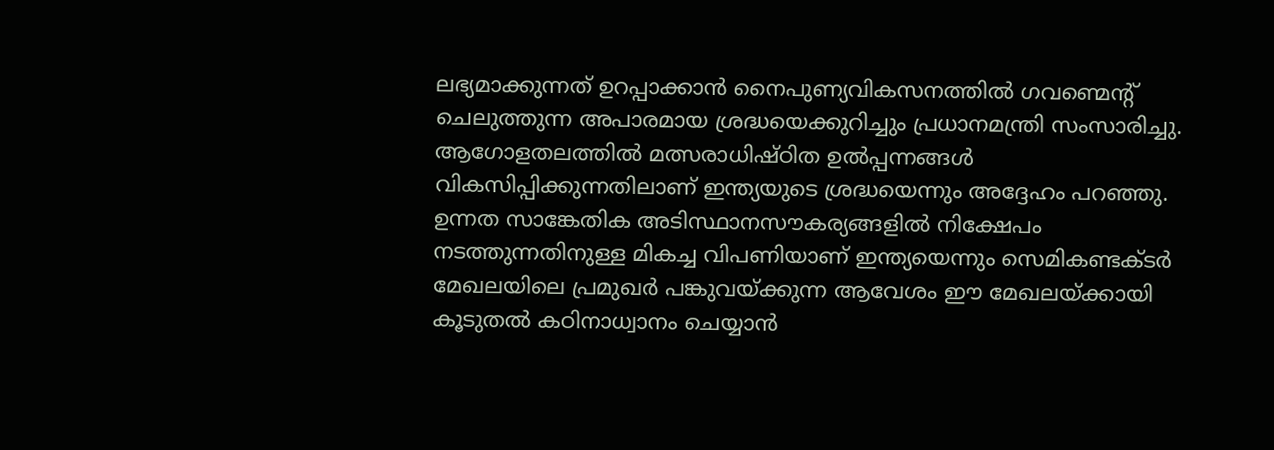ലഭ്യമാക്കുന്നത് ഉറപ്പാക്കാൻ നൈപുണ്യവികസനത്തിൽ ഗവണ്മെന്റ് ചെലുത്തുന്ന അപാരമായ ശ്രദ്ധയെക്കുറിച്ചും പ്രധാനമന്ത്രി സംസാരിച്ചു. ആഗോളതലത്തിൽ മത്സരാധിഷ്ഠിത ഉൽപ്പന്നങ്ങൾ വികസിപ്പിക്കുന്നതിലാണ് ഇന്ത്യയുടെ ശ്രദ്ധയെന്നും അദ്ദേഹം പറഞ്ഞു. ഉന്നത സാങ്കേതിക അടിസ്ഥാനസൗകര്യങ്ങളിൽ നിക്ഷേപം നടത്തുന്നതിനുള്ള മികച്ച വിപണിയാണ് ഇന്ത്യയെന്നും സെമികണ്ടക്ടർ മേഖലയിലെ പ്രമുഖർ പങ്കുവയ്ക്കുന്ന ആവേശം ഈ മേഖലയ്ക്കായി കൂടുതൽ കഠിനാധ്വാനം ചെയ്യാൻ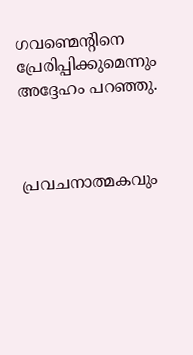ഗവണ്മെന്റിനെ പ്രേരിപ്പിക്കുമെന്നും അദ്ദേഹം പറഞ്ഞു.



പ്രവചനാത്മകവും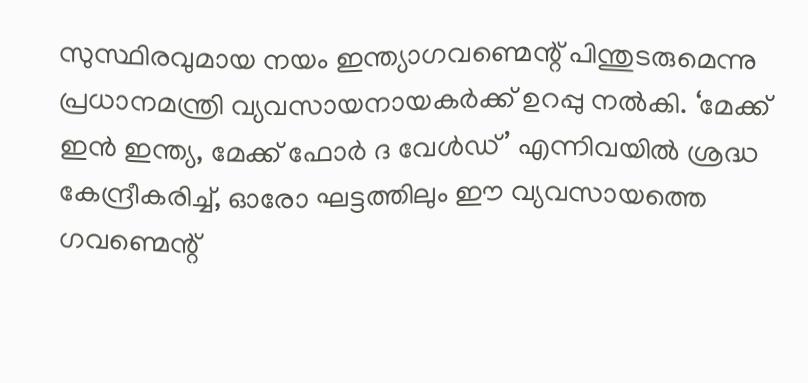സുസ്ഥിരവുമായ നയം ഇന്ത്യാഗവണ്മെന്റ് പിന്തുടരുമെന്നു പ്രധാനമന്ത്രി വ്യവസായനായകർക്ക് ഉറപ്പു നൽകി. ‘മേക്ക് ഇൻ ഇന്ത്യ, മേക്ക് ഫോർ ദ വേൾഡ്’ എന്നിവയിൽ ശ്രദ്ധ കേന്ദ്രീകരിച്ച്, ഓരോ ഘട്ടത്തിലും ഈ വ്യവസായത്തെ ഗവണ്മെന്റ്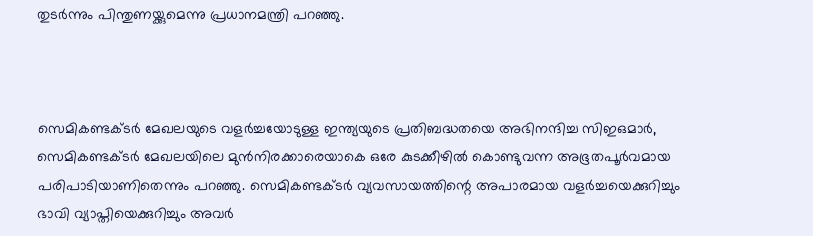തുടർന്നും പിന്തുണയ്ക്കുമെന്നു പ്രധാനമന്ത്രി പറഞ്ഞു.



സെമികണ്ടക്ടർ മേഖലയുടെ വളർച്ചയോടുള്ള ഇന്ത്യയുടെ പ്രതിബദ്ധതയെ അഭിനന്ദിച്ച സിഇഒമാർ, സെമികണ്ടക്ടർ മേഖലയിലെ മുൻനിരക്കാരെയാകെ ഒരേ കുടക്കീഴിൽ കൊണ്ടുവന്ന അഭൂതപൂർവമായ പരിപാടിയാണിതെന്നും പറഞ്ഞു. സെമികണ്ടക്ടർ വ്യവസായത്തിന്റെ അപാരമായ വളർച്ചയെക്കുറിച്ചും ഭാവി വ്യാപ്തിയെക്കുറിച്ചും അവർ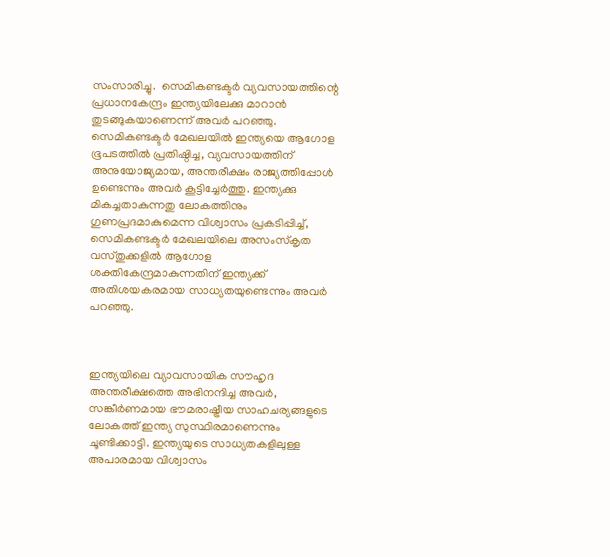സംസാരിച്ചു.  സെമികണ്ടക്ടർ വ്യവസായത്തിന്റെ പ്രധാനകേന്ദ്രം ഇന്ത്യയിലേക്കു മാറാൻ തുടങ്ങുകയാണെന്ന് അവർ പറഞ്ഞു. സെമികണ്ടക്ടർ മേഖലയിൽ ഇന്ത്യയെ ആഗോള ഭൂപടത്തിൽ പ്രതിഷ്ഠിച്ച, വ്യവസായത്തിന് അനുയോജ്യമായ, അന്തരീക്ഷം രാജ്യത്തിപ്പോൾ ഉണ്ടെന്നും അവർ കൂട്ടിച്ചേർത്തു. ഇന്ത്യക്കു മികച്ചതാകുന്നതു ലോകത്തിനും ഗുണപ്രദമാകുമെന്ന വിശ്വാസം പ്രകടിപ്പിച്ച്, സെമികണ്ടക്ടർ മേഖലയിലെ അസംസ്കൃത വസ്തുക്കളിൽ ആഗോള ശക്തികേന്ദ്രമാകുന്നതിന് ഇന്ത്യക്ക് അതിശയകരമായ സാധ്യതയുണ്ടെന്നും അവർ പറഞ്ഞു.



ഇന്ത്യയിലെ വ്യാവസായിക സൗഹൃദ അന്തരീക്ഷത്തെ അഭിനന്ദിച്ച അവർ, സങ്കീർണമായ ഭൗമരാഷ്ട്രീയ സാഹചര്യങ്ങളുടെ ലോകത്ത് ഇന്ത്യ സുസ്ഥിരമാണെന്നും ചൂണ്ടിക്കാട്ടി. ഇന്ത്യയുടെ സാധ്യതകളിലുള്ള അപാരമായ വിശ്വാസം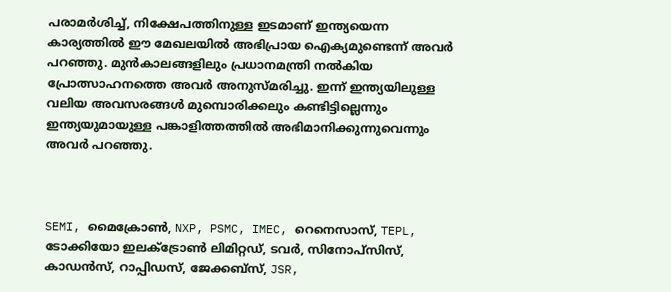പരാമർശിച്ച്, നിക്ഷേപത്തിനുള്ള ഇടമാണ് ഇന്ത്യയെന്ന കാര്യത്തിൽ ഈ മേഖലയിൽ അഭിപ്രായ ഐക്യമുണ്ടെന്ന് അവർ പറഞ്ഞു. മുൻകാലങ്ങളിലും പ്രധാനമന്ത്രി നൽകിയ പ്രോത്സാഹനത്തെ അവർ അനുസ്മരിച്ചു. ഇന്ന് ഇന്ത്യയിലുള്ള വലിയ അവസരങ്ങൾ മുമ്പൊരിക്കലും കണ്ടിട്ടില്ലെന്നും ഇന്ത്യയുമായുള്ള പങ്കാളിത്തത്തിൽ അഭിമാനിക്കുന്നുവെന്നും അവർ പറഞ്ഞു.



SEMI, മൈക്രോൺ, NXP, PSMC, IMEC, റെനെസാസ്, TEPL, ടോക്കിയോ ഇലക്ട്രോൺ ലിമിറ്റഡ്, ടവർ, സിനോപ്സിസ്, കാഡൻസ്, റാപ്പിഡസ്, ജേക്കബ്സ്, JSR,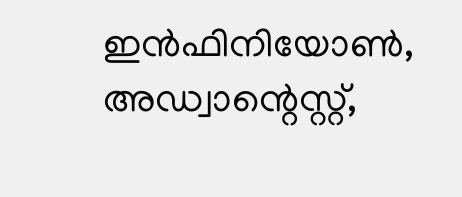ഇൻഫിനിയോൺ, അഡ്വാന്റെസ്റ്റ്,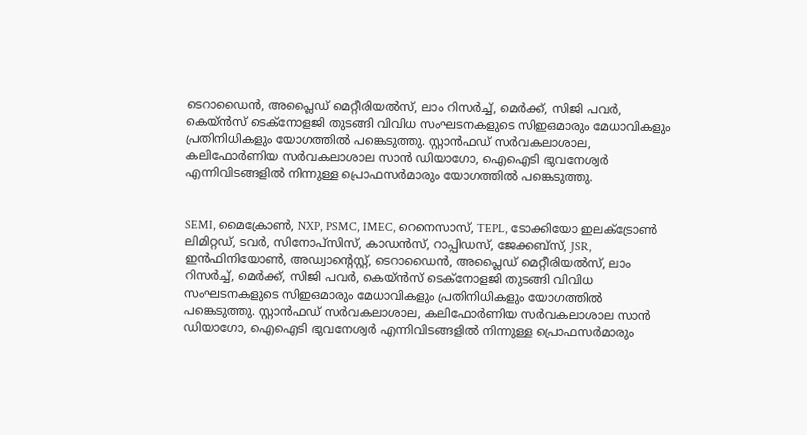ടെറാഡൈൻ, അപ്ലൈഡ് മെറ്റീരിയൽസ്, ലാം റിസർച്ച്, മെർക്ക്, സിജി പവർ, കെയ്ൻസ് ടെക്നോളജി തുടങ്ങി വിവിധ സംഘടനകളുടെ സിഇഒമാരും മേധാവികളും പ്രതിനിധികളും യോഗത്തിൽ പങ്കെടുത്തു. സ്റ്റാൻഫഡ് സർവകലാശാല, കലിഫോർണിയ സർവകലാശാല സാൻ ഡിയാഗോ, ഐഐടി ഭുവനേശ്വർ എന്നിവിടങ്ങളിൽ നിന്നുള്ള പ്രൊഫസർമാരും യോഗത്തിൽ പങ്കെടുത്തു.


SEMI, മൈക്രോൺ, NXP, PSMC, IMEC, റെനെസാസ്, TEPL, ടോക്കിയോ ഇലക്ട്രോൺ ലിമിറ്റഡ്, ടവർ, സിനോപ്സിസ്, കാഡൻസ്, റാപ്പിഡസ്, ജേക്കബ്സ്, JSR, ഇൻഫിനിയോൺ, അഡ്വാന്റെസ്റ്റ്, ടെറാഡൈൻ, അപ്ലൈഡ് മെറ്റീരിയൽസ്, ലാം റിസർച്ച്, മെർക്ക്, സിജി പവർ, കെയ്ൻസ് ടെക്നോളജി തുടങ്ങി വിവിധ സംഘടനകളുടെ സിഇഒമാരും മേധാവികളും പ്രതിനിധികളും യോഗത്തിൽ പങ്കെടുത്തു. സ്റ്റാൻഫഡ് സർവകലാശാല, കലിഫോർണിയ സർവകലാശാല സാൻ ഡിയാഗോ, ഐഐടി ഭുവനേശ്വർ എന്നിവിടങ്ങളിൽ നിന്നുള്ള പ്രൊഫസർമാരും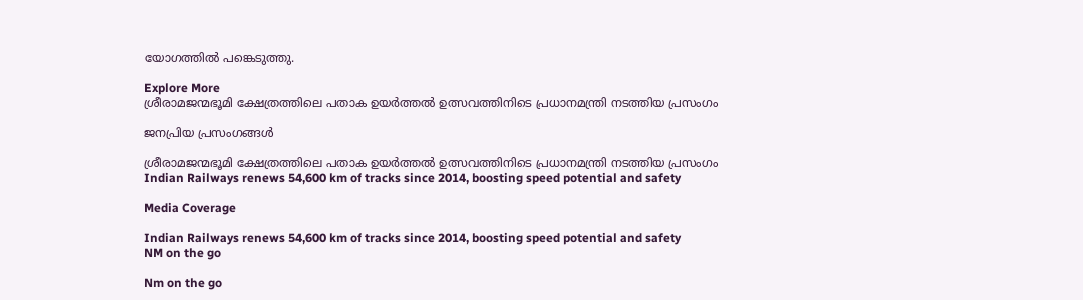യോഗത്തിൽ പങ്കെടുത്തു.

Explore More
ശ്രീരാമജന്മഭൂമി ക്ഷേത്രത്തിലെ പതാക ഉയർത്തൽ ഉത്സവത്തിനിടെ പ്രധാനമന്ത്രി നടത്തിയ പ്രസംഗം

ജനപ്രിയ പ്രസംഗങ്ങൾ

ശ്രീരാമജന്മഭൂമി ക്ഷേത്രത്തിലെ പതാക ഉയർത്തൽ ഉത്സവത്തിനിടെ പ്രധാനമന്ത്രി നടത്തിയ പ്രസംഗം
Indian Railways renews 54,600 km of tracks since 2014, boosting speed potential and safety

Media Coverage

Indian Railways renews 54,600 km of tracks since 2014, boosting speed potential and safety
NM on the go

Nm on the go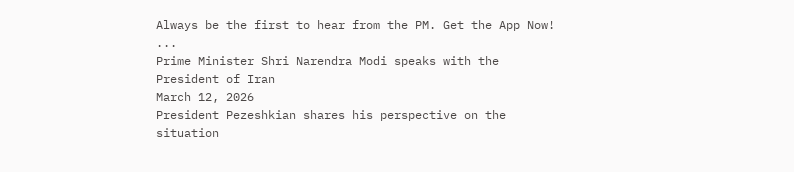Always be the first to hear from the PM. Get the App Now!
...
Prime Minister Shri Narendra Modi speaks with the President of Iran
March 12, 2026
President Pezeshkian shares his perspective on the situation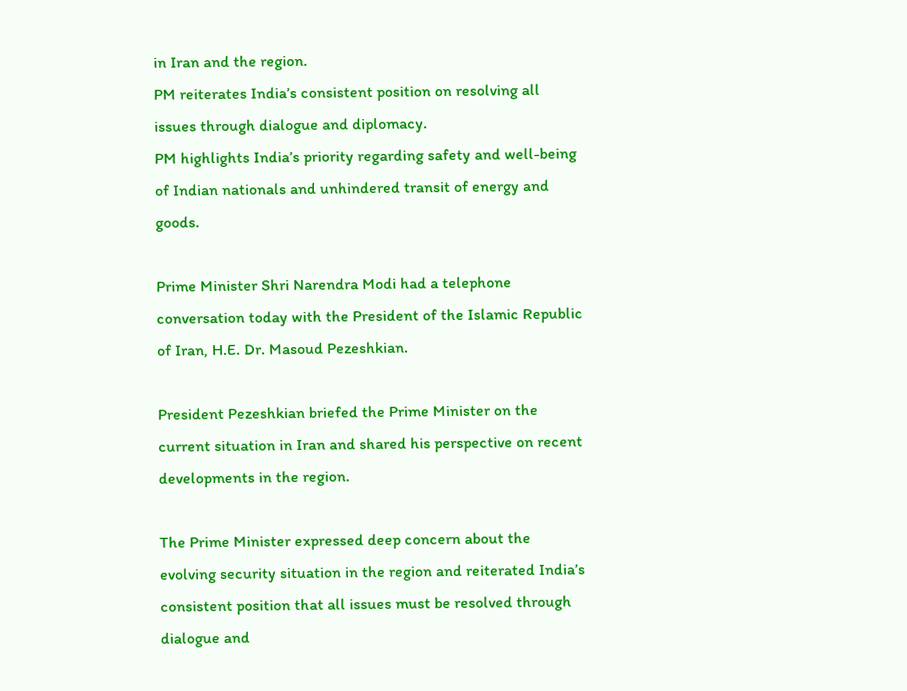in Iran and the region.
PM reiterates India’s consistent position on resolving all issues through dialogue and diplomacy.
PM highlights India’s priority regarding safety and well-being of Indian nationals and unhindered transit of energy and goods.

Prime Minister Shri Narendra Modi had a telephone conversation today with the President of the Islamic Republic of Iran, H.E. Dr. Masoud Pezeshkian.

President Pezeshkian briefed the Prime Minister on the current situation in Iran and shared his perspective on recent developments in the region.

The Prime Minister expressed deep concern about the evolving security situation in the region and reiterated India’s consistent position that all issues must be resolved through dialogue and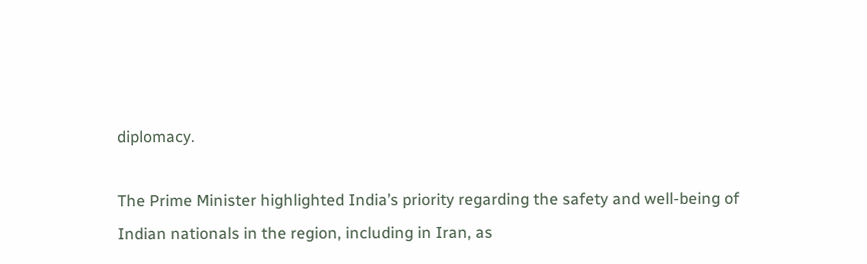diplomacy.

The Prime Minister highlighted India’s priority regarding the safety and well-being of Indian nationals in the region, including in Iran, as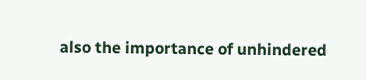also the importance of unhindered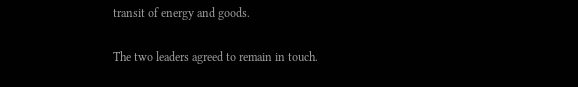transit of energy and goods.

The two leaders agreed to remain in touch.